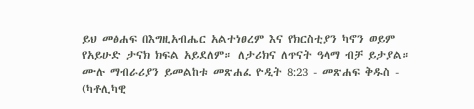ይህ መፅሐፍ በእግዚአብሔር አልተነፀረም እና የክርስቲያን ካኖን ወይም የአይሁድ ታናክ ክፍል አይደለም። ለታሪክና ለጥናት ዓላማ ብቻ ይታያል። ሙሉ ማብራሪያን ይመልከቱ መጽሐፈ ዮዲት 8:23 - መጽሐፍ ቅዱስ - (ካቶሊካዊ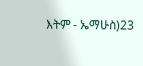እትም - ኤማሁስ)23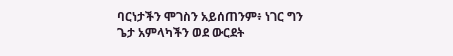ባርነታችን ሞገስን አይሰጠንም፥ ነገር ግን ጌታ አምላካችን ወደ ውርደት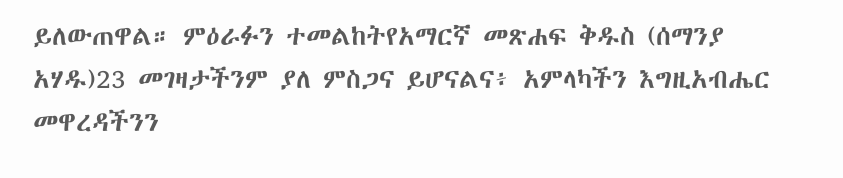ይለውጠዋል። ምዕራፉን ተመልከትየአማርኛ መጽሐፍ ቅዱስ (ሰማንያ አሃዱ)23 መገዛታችንም ያለ ምስጋና ይሆናልና፥ አምላካችን እግዚአብሔር መዋረዳችንን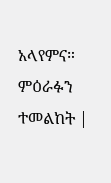አላየምና። ምዕራፉን ተመልከት |